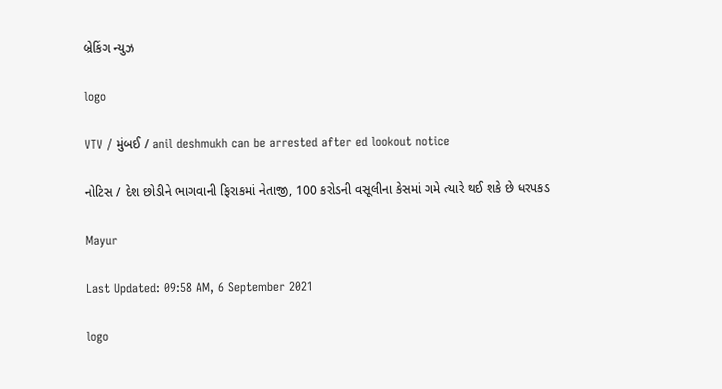બ્રેકિંગ ન્યુઝ

logo

VTV / મુંબઈ / anil deshmukh can be arrested after ed lookout notice

નોટિસ / દેશ છોડીને ભાગવાની ફિરાકમાં નેતાજી, 100 કરોડની વસૂલીના કેસમાં ગમે ત્યારે થઈ શકે છે ધરપકડ

Mayur

Last Updated: 09:58 AM, 6 September 2021

logo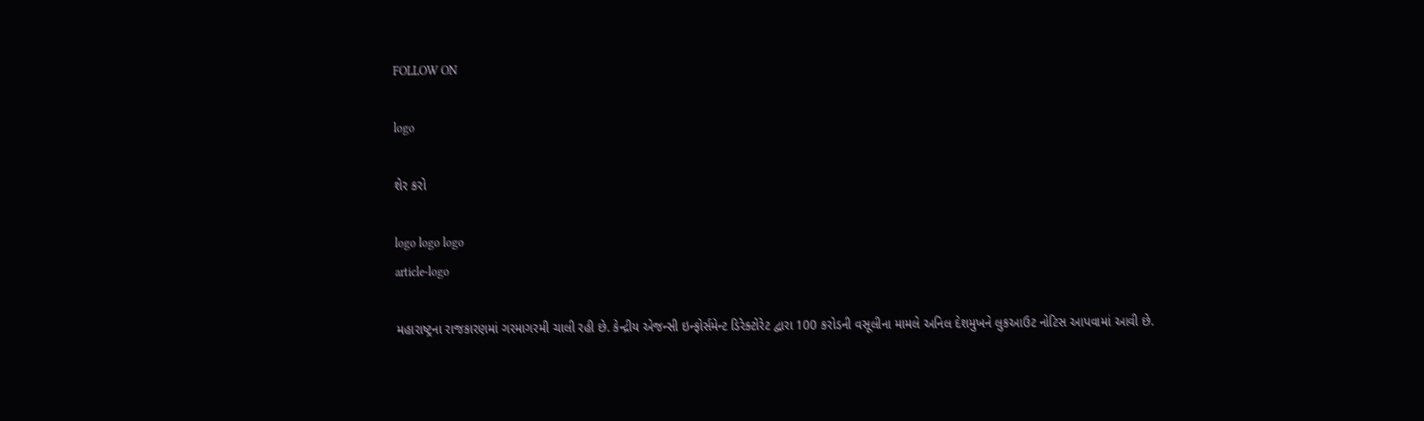FOLLOW ON

logo

શેર કરો

logo logo logo
article-logo

મહારાષ્ટ્રના રાજકારણમાં ગરમાગરમી ચાલી રહી છે. કેન્દ્રીય એજન્સી ઇન્ફોર્સમેન્ટ ડિરેક્ટોરેટ દ્વારા 100 કરોડની વસૂલીના મામલે અનિલ દેશમુખને લુકઆઉટ નોટિસ આપવામાં આવી છે.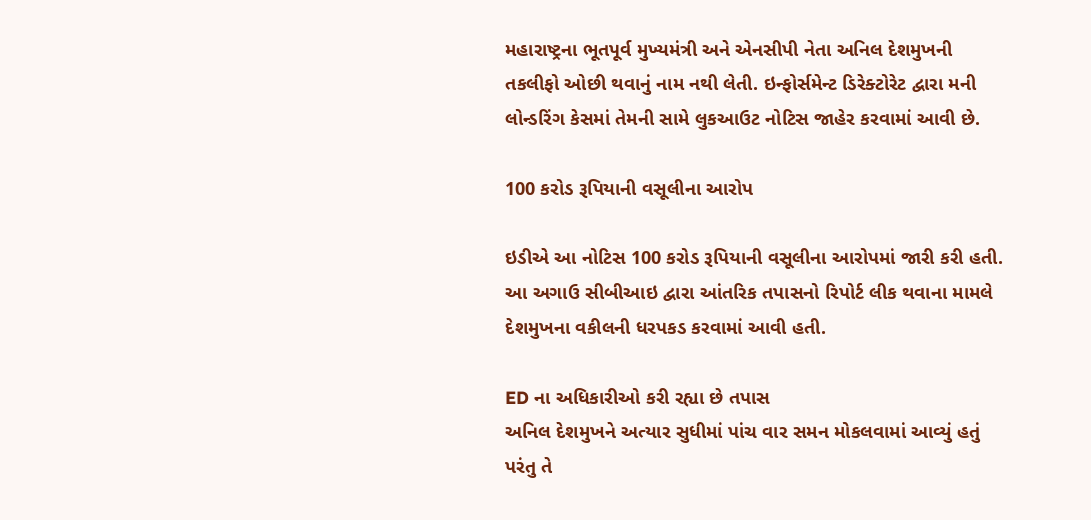મહારાષ્ટ્રના ભૂતપૂર્વ મુખ્યમંત્રી અને એનસીપી નેતા અનિલ દેશમુખની તકલીફો ઓછી થવાનું નામ નથી લેતી. ઇન્ફોર્સમેન્ટ ડિરેક્ટોરેટ દ્વારા મની લોન્ડરિંગ કેસમાં તેમની સામે લુકઆઉટ નોટિસ જાહેર કરવામાં આવી છે.

100 કરોડ રૂપિયાની વસૂલીના આરોપ

ઇડીએ આ નોટિસ 100 કરોડ રૂપિયાની વસૂલીના આરોપમાં જારી કરી હતી. આ અગાઉ સીબીઆઇ દ્વારા આંતરિક તપાસનો રિપોર્ટ લીક થવાના મામલે દેશમુખના વકીલની ધરપકડ કરવામાં આવી હતી.

ED ના અધિકારીઓ કરી રહ્યા છે તપાસ
અનિલ દેશમુખને અત્યાર સુધીમાં પાંચ વાર સમન મોકલવામાં આવ્યું હતું પરંતુ તે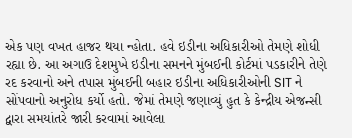એક પણ વખત હાજર થયા ન્હોતા. હવે ઇડીના અધિકારીઓ તેમણે શોધી રહ્યા છે. આ અગાઉ દેશમુખે ઇડીના સમનને મુંબઈની કોર્ટમાં પડકારીને તેણે રદ કરવાનો અને તપાસ મુંબઈની બહાર ઇડીના અધિકારીઓની SIT ને સોંપવાનો અનુરોધ કર્યો હતો. જેમાં તેમણે જણાવ્યું હુત કે કેન્દ્રીય એજન્સી દ્વારા સમયાંતરે જારી કરવામાં આવેલા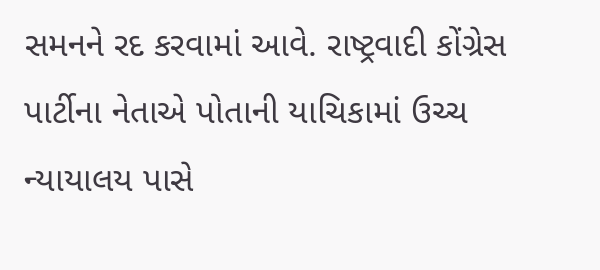સમનને રદ કરવામાં આવે. રાષ્ટ્રવાદી કોંગ્રેસ પાર્ટીના નેતાએ પોતાની યાચિકામાં ઉચ્ચ ન્યાયાલય પાસે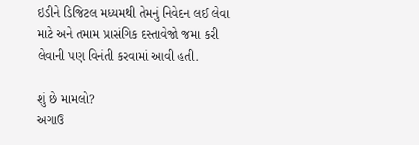ઇડીને ડિજિટલ મધ્યમથી તેમનું નિવેદન લઈ લેવા માટે અને તમામ પ્રાસંગિક દસ્તાવેજો જમા કરી લેવાની પણ વિનંતી કરવામાં આવી હતી.

શું છે મામલો?
અગાઉ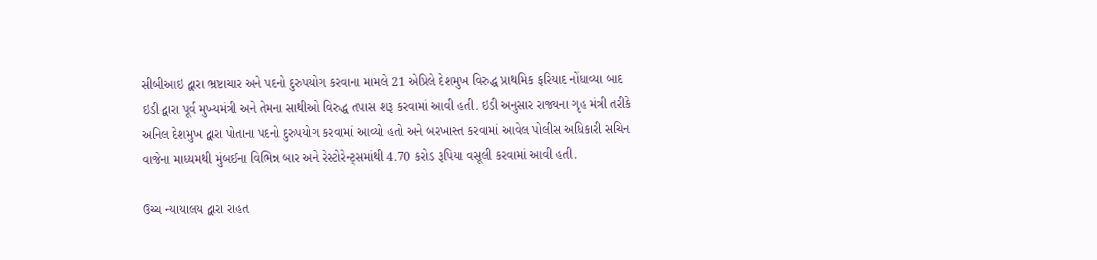સીબીઆઇ દ્વારા ભ્રષ્ટાચાર અને પદનો દુરુપયોગ કરવાના મામલે 21 એપ્રિલે દેશમુખ વિરુદ્ધ પ્રાથમિક ફરિયાદ નોંધાવ્યા બાદ ઇડી દ્વારા પૂર્વ મુખ્યમંત્રી અને તેમના સાથીઓ વિરુદ્ધ તપાસ શરૂ કરવામાં આવી હતી. ઇડી અનુસાર રાજ્યના ગૃહ મંત્રી તરીકે અનિલ દેશમુખ દ્વારા પોતાના પદનો દુરુપયોગ કરવામાં આવ્યો હતો અને બરખાસ્ત કરવામાં આવેલ પોલીસ અધિકારી સચિન વાજેના માધ્યમથી મુંબઈના વિભિન્ન બાર અને રેસ્ટોરેન્ટ્સમાંથી 4.70 કરોડ રૂપિયા વસૂલી કરવામાં આવી હતી.

ઉચ્ચ ન્યાયાલય દ્વારા રાહત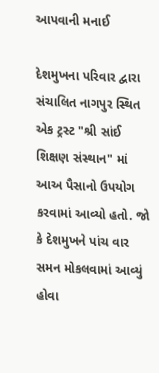આપવાની મનાઈ

દેશમુખના પરિવાર દ્વારા સંચાલિત નાગપુર સ્થિત એક ટ્રસ્ટ "શ્રી સાંઈ શિક્ષણ સંસ્થાન" માં આઅ પૈસાનો ઉપયોગ કરવામાં આવ્યો હતો. જો કે દેશમુખને પાંચ વાર સમન મોકલવામાં આવ્યું હોવા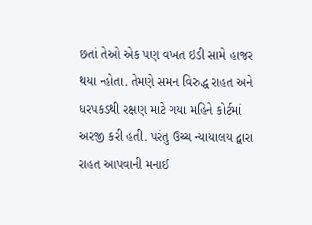છતાં તેઓ એક પણ વખત ઇડી સામે હાજર થયા ન્હોતા. તેમણે સમન વિરુદ્ધ રાહત અને ધરપકડથી રક્ષણ માટે ગયા મહિને કોર્ટમાં અરજી કરી હતી. પરંતુ ઉચ્ચ ન્યાયાલય દ્વારા રાહત આપવાની મનાઈ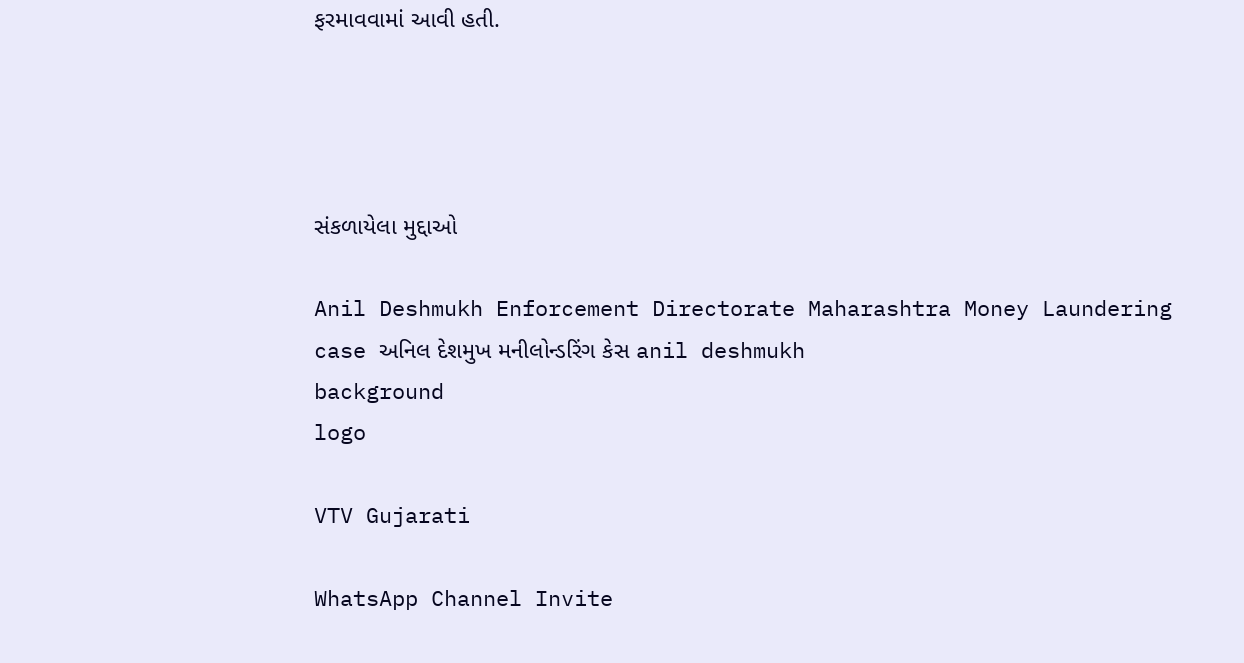ફરમાવવામાં આવી હતી.




સંકળાયેલા મુદ્દાઓ

Anil Deshmukh Enforcement Directorate Maharashtra Money Laundering case અનિલ દેશમુખ મનીલોન્ડરિંગ કેસ anil deshmukh
background
logo

VTV Gujarati

WhatsApp Channel Invite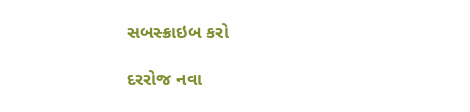સબસ્ક્રાઇબ કરો

દરરોજ નવા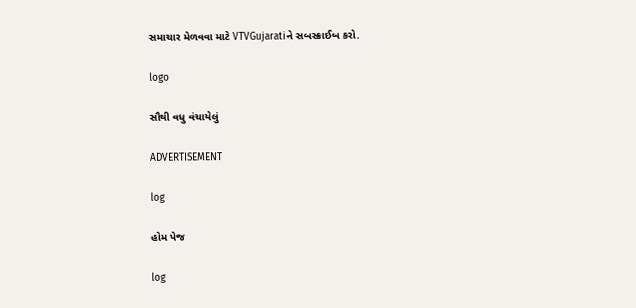સમાચાર મેળવવા માટે VTVGujaratiને સબસ્ક્રાઈબ કરો.

logo

સૌથી વધુ વંચાયેલું

ADVERTISEMENT

log

હોમ પેજ

log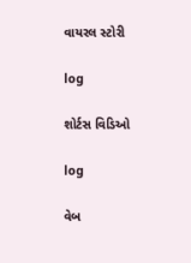વાયરલ સ્ટોરી

log

શોર્ટસ વિડિઓ

log

વેબ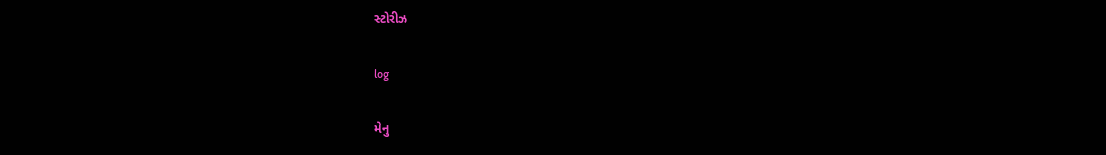સ્ટોરીઝ

log

મેનુ